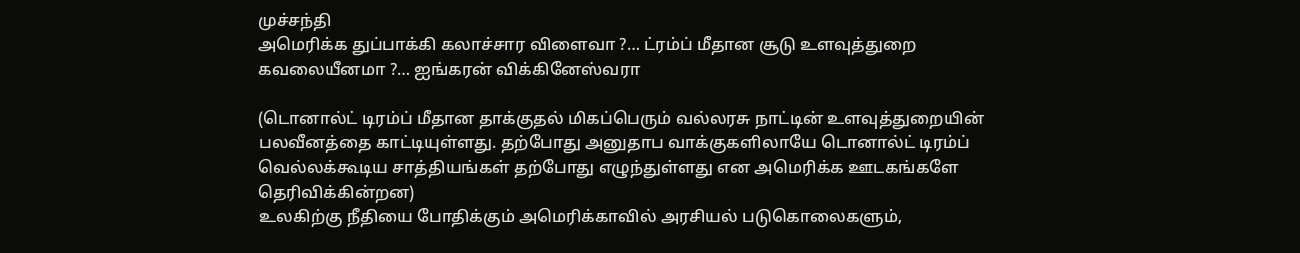முச்சந்தி
அமெரிக்க துப்பாக்கி கலாச்சார விளைவா ?… ட்ரம்ப் மீதான சூடு உளவுத்துறை கவலையீனமா ?… ஐங்கரன் விக்கினேஸ்வரா

(டொனால்ட் டிரம்ப் மீதான தாக்குதல் மிகப்பெரும் வல்லரசு நாட்டின் உளவுத்துறையின் பலவீனத்தை காட்டியுள்ளது. தற்போது அனுதாப வாக்குகளிலாயே டொனால்ட் டிரம்ப் வெல்லக்கூடிய சாத்தியங்கள் தற்போது எழுந்துள்ளது என அமெரிக்க ஊடகங்களே தெரிவிக்கின்றன)
உலகிற்கு நீதியை போதிக்கும் அமெரிக்காவில் அரசியல் படுகொலைகளும்,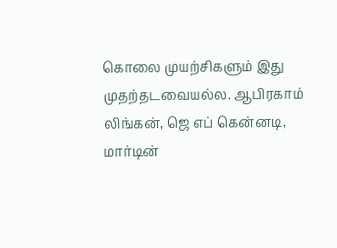கொலை முயற்சிகளும் இது முதற்தடவையல்ல. ஆபிரகாம் லிங்கன், ஜெ எப் கென்னடி, மார்டின்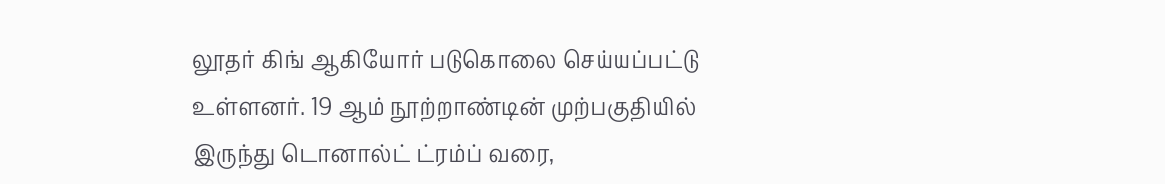லூதர் கிங் ஆகியோர் படுகொலை செய்யப்பட்டு உள்ளனர். 19 ஆம் நூற்றாண்டின் முற்பகுதியில் இருந்து டொனால்ட் ட்ரம்ப் வரை,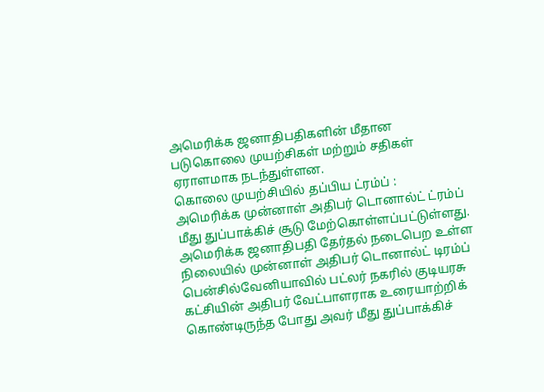அமெரிக்க ஜனாதிபதிகளின் மீதான படுகொலை முயற்சிகள் மற்றும் சதிகள் ஏராளமாக நடந்துள்ளன.
கொலை முயற்சியில் தப்பிய ட்ரம்ப் :
அமெரிக்க முன்னாள் அதிபர் டொனால்ட் ட்ரம்ப் மீது துப்பாக்கிச் சூடு மேற்கொள்ளப்பட்டுள்ளது. அமெரிக்க ஜனாதிபதி தேர்தல் நடைபெற உள்ள நிலையில் முன்னாள் அதிபர் டொனால்ட் டிரம்ப் பென்சில்வேனியாவில் பட்லர் நகரில் குடியரசு கட்சியின் அதிபர் வேட்பாளராக உரையாற்றிக் கொண்டிருந்த போது அவர் மீது துப்பாக்கிச்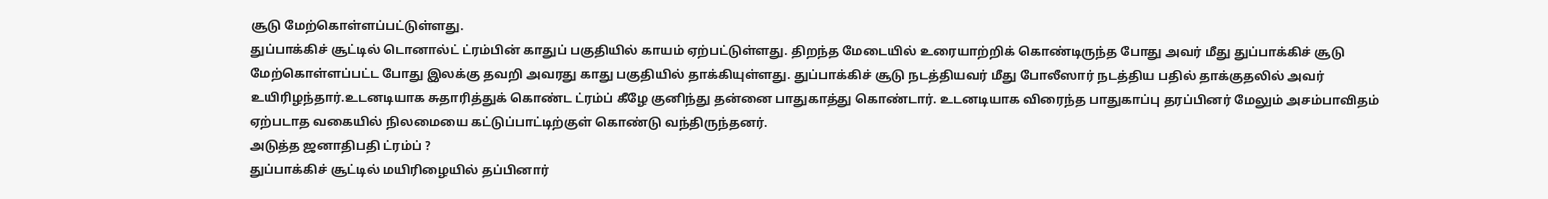சூடு மேற்கொள்ளப்பட்டுள்ளது.
துப்பாக்கிச் சூட்டில் டொனால்ட் ட்ரம்பின் காதுப் பகுதியில் காயம் ஏற்பட்டுள்ளது. திறந்த மேடையில் உரையாற்றிக் கொண்டிருந்த போது அவர் மீது துப்பாக்கிச் சூடு மேற்கொள்ளப்பட்ட போது இலக்கு தவறி அவரது காது பகுதியில் தாக்கியுள்ளது. துப்பாக்கிச் சூடு நடத்தியவர் மீது போலீஸார் நடத்திய பதில் தாக்குதலில் அவர் உயிரிழந்தார்.உடனடியாக சுதாரித்துக் கொண்ட ட்ரம்ப் கீழே குனிந்து தன்னை பாதுகாத்து கொண்டார். உடனடியாக விரைந்த பாதுகாப்பு தரப்பினர் மேலும் அசம்பாவிதம் ஏற்படாத வகையில் நிலமையை கட்டுப்பாட்டிற்குள் கொண்டு வந்திருந்தனர்.
அடுத்த ஜனாதிபதி ட்ரம்ப் ?
துப்பாக்கிச் சூட்டில் மயிரிழையில் தப்பினார்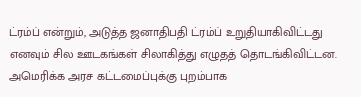ட்ரம்ப் என்றும், அடுத்த ஜனாதிபதி ட்ரம்ப் உறுதியாகிவிட்டது எனவும் சில ஊடகங்கள் சிலாகித்து எழுதத் தொடங்கிவிட்டன.
அமெரிக்க அரச கட்டமைப்புக்கு புறம்பாக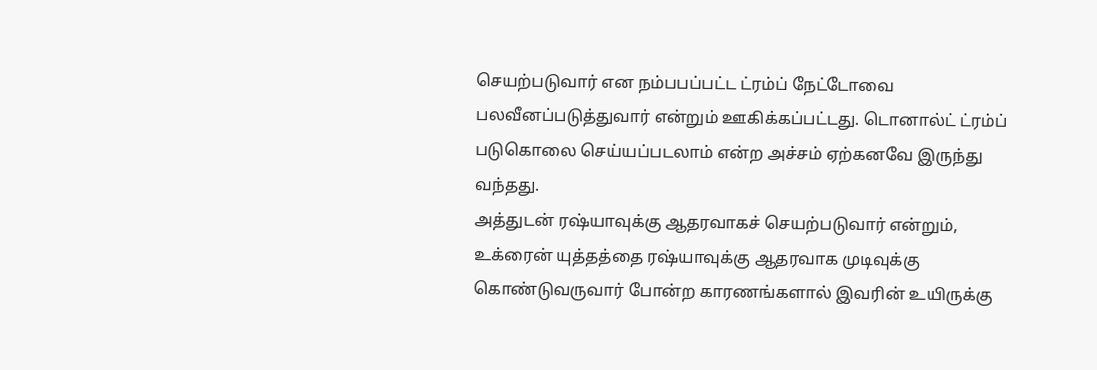செயற்படுவார் என நம்பபப்பட்ட ட்ரம்ப் நேட்டோவை பலவீனப்படுத்துவார் என்றும் ஊகிக்கப்பட்டது. டொனால்ட் ட்ரம்ப் படுகொலை செய்யப்படலாம் என்ற அச்சம் ஏற்கனவே இருந்து வந்தது.
அத்துடன் ரஷ்யாவுக்கு ஆதரவாகச் செயற்படுவார் என்றும், உக்ரைன் யுத்தத்தை ரஷ்யாவுக்கு ஆதரவாக முடிவுக்கு கொண்டுவருவார் போன்ற காரணங்களால் இவரின் உயிருக்கு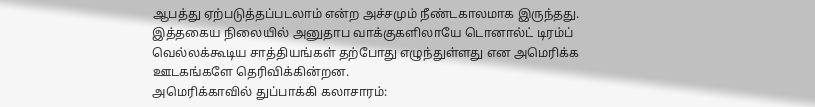ஆபத்து ஏற்படுத்தப்படலாம் என்ற அச்சமும் நீண்டகாலமாக இருந்தது.
இத்தகைய நிலையில் அனுதாப வாக்குகளிலாயே டொனால்ட் டிரம்ப் வெல்லக்கூடிய சாத்தியங்கள் தற்போது எழுந்துள்ளது என அமெரிக்க ஊடகங்களே தெரிவிக்கின்றன.
அமெரிக்காவில் துப்பாக்கி கலாசாரம்: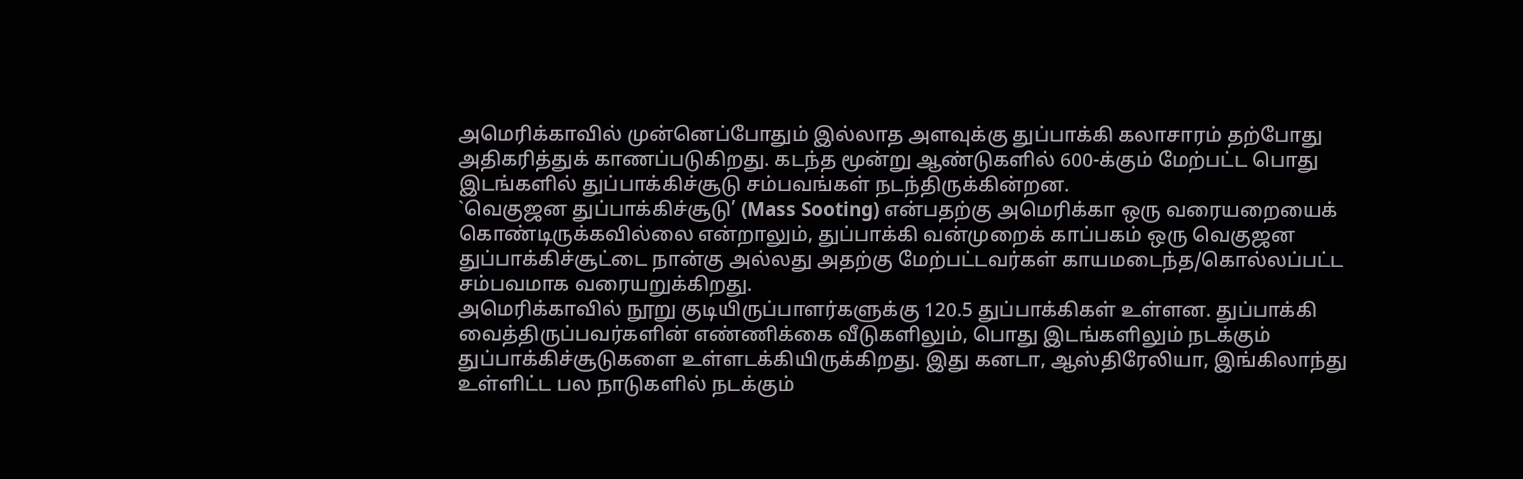அமெரிக்காவில் முன்னெப்போதும் இல்லாத அளவுக்கு துப்பாக்கி கலாசாரம் தற்போது அதிகரித்துக் காணப்படுகிறது. கடந்த மூன்று ஆண்டுகளில் 600-க்கும் மேற்பட்ட பொது இடங்களில் துப்பாக்கிச்சூடு சம்பவங்கள் நடந்திருக்கின்றன.
`வெகுஜன துப்பாக்கிச்சூடு’ (Mass Sooting) என்பதற்கு அமெரிக்கா ஒரு வரையறையைக் கொண்டிருக்கவில்லை என்றாலும், துப்பாக்கி வன்முறைக் காப்பகம் ஒரு வெகுஜன துப்பாக்கிச்சூட்டை நான்கு அல்லது அதற்கு மேற்பட்டவர்கள் காயமடைந்த/கொல்லப்பட்ட சம்பவமாக வரையறுக்கிறது.
அமெரிக்காவில் நூறு குடியிருப்பாளர்களுக்கு 120.5 துப்பாக்கிகள் உள்ளன. துப்பாக்கி
வைத்திருப்பவர்களின் எண்ணிக்கை வீடுகளிலும், பொது இடங்களிலும் நடக்கும் துப்பாக்கிச்சூடுகளை உள்ளடக்கியிருக்கிறது. இது கனடா, ஆஸ்திரேலியா, இங்கிலாந்து உள்ளிட்ட பல நாடுகளில் நடக்கும்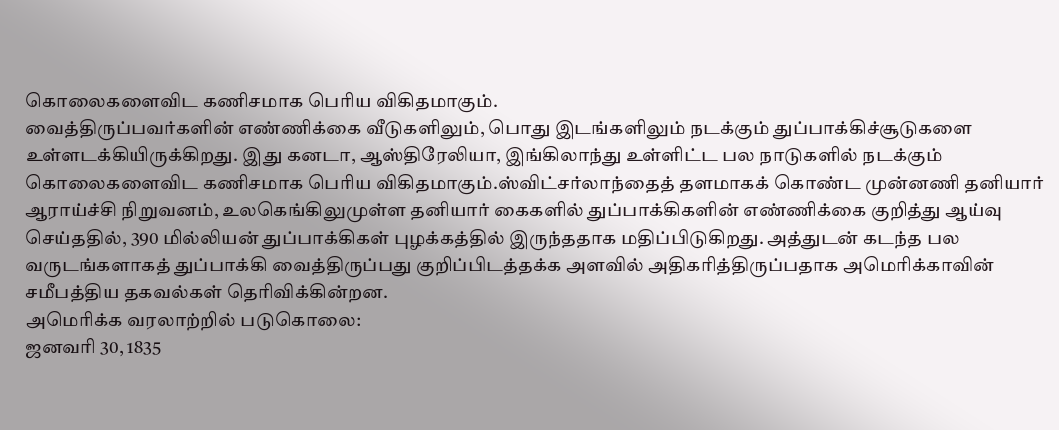கொலைகளைவிட கணிசமாக பெரிய விகிதமாகும்.
வைத்திருப்பவர்களின் எண்ணிக்கை வீடுகளிலும், பொது இடங்களிலும் நடக்கும் துப்பாக்கிச்சூடுகளை உள்ளடக்கியிருக்கிறது. இது கனடா, ஆஸ்திரேலியா, இங்கிலாந்து உள்ளிட்ட பல நாடுகளில் நடக்கும் கொலைகளைவிட கணிசமாக பெரிய விகிதமாகும்.ஸ்விட்சர்லாந்தைத் தளமாகக் கொண்ட முன்னணி தனியார் ஆராய்ச்சி நிறுவனம், உலகெங்கிலுமுள்ள தனியார் கைகளில் துப்பாக்கிகளின் எண்ணிக்கை குறித்து ஆய்வு செய்ததில், 390 மில்லியன் துப்பாக்கிகள் புழக்கத்தில் இருந்ததாக மதிப்பிடுகிறது. அத்துடன் கடந்த பல வருடங்களாகத் துப்பாக்கி வைத்திருப்பது குறிப்பிடத்தக்க அளவில் அதிகரித்திருப்பதாக அமெரிக்காவின் சமீபத்திய தகவல்கள் தெரிவிக்கின்றன.
அமெரிக்க வரலாற்றில் படுகொலை:
ஜனவரி 30, 1835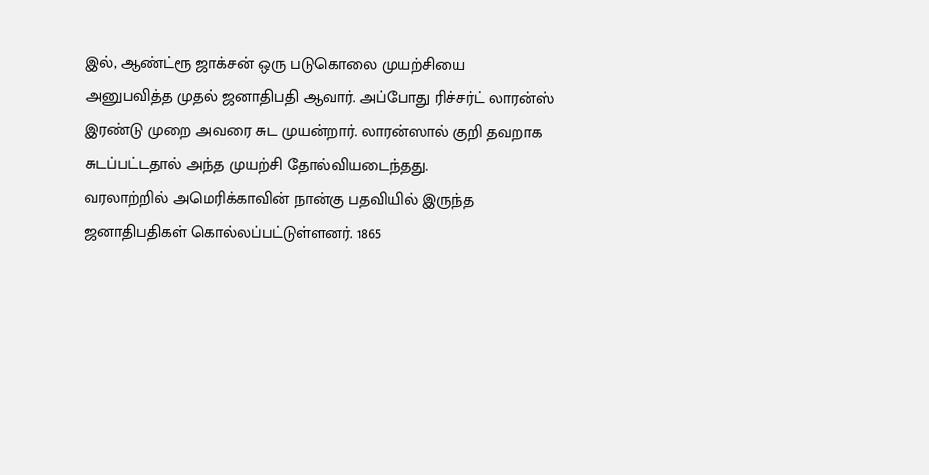இல், ஆண்ட்ரூ ஜாக்சன் ஒரு படுகொலை முயற்சியை அனுபவித்த முதல் ஜனாதிபதி ஆவார். அப்போது ரிச்சர்ட் லாரன்ஸ் இரண்டு முறை அவரை சுட முயன்றார். லாரன்ஸால் குறி தவறாக சுடப்பட்டதால் அந்த முயற்சி தோல்வியடைந்தது.
வரலாற்றில் அமெரிக்காவின் நான்கு பதவியில் இருந்த ஜனாதிபதிகள் கொல்லப்பட்டுள்ளனர். 1865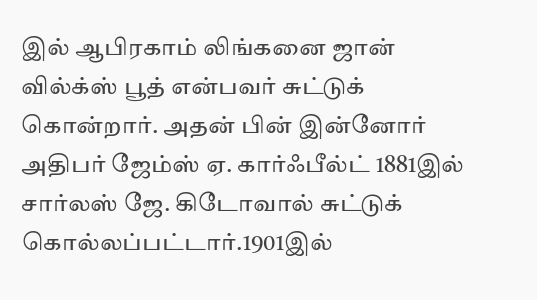இல் ஆபிரகாம் லிங்கனை ஜான் வில்க்ஸ் பூத் என்பவர் சுட்டுக் கொன்றார். அதன் பின் இன்னோர் அதிபர் ஜேம்ஸ் ஏ. கார்ஃபீல்ட் 1881இல் சார்லஸ் ஜே. கிடோவால் சுட்டுக் கொல்லப்பட்டார்.1901இல்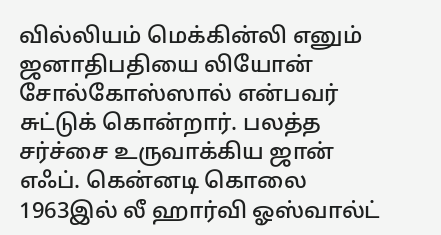வில்லியம் மெக்கின்லி எனும் ஜனாதிபதியை லியோன் சோல்கோஸ்ஸால் என்பவர் சுட்டுக் கொன்றார். பலத்த சர்ச்சை உருவாக்கிய ஜான் எஃப். கென்னடி கொலை 1963இல் லீ ஹார்வி ஓஸ்வால்ட்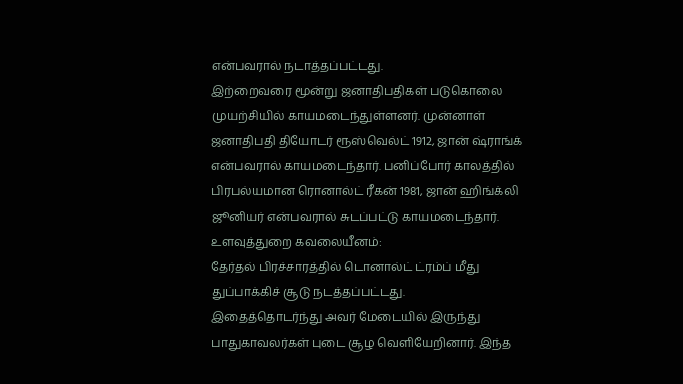என்பவரால் நடாத்தப்பட்டது.
இற்றைவரை மூன்று ஜனாதிபதிகள் படுகொலை முயற்சியில் காயமடைந்துள்ளனர். முன்னாள் ஜனாதிபதி தியோடர் ரூஸ்வெல்ட் 1912, ஜான் ஷ்ராங்க் என்பவரால் காயமடைந்தார். பனிப்போர் காலத்தில் பிரபல்யமான ரொனால்ட் ரீகன் 1981, ஜான் ஹிங்க்லி ஜூனியர் என்பவரால் சுடப்பட்டு காயமடைந்தார்.
உளவுத்துறை கவலையீனம்:
தேர்தல் பிரச்சாரத்தில் டொனால்ட் ட்ரம்ப் மீது துப்பாக்கிச் சூடு நடத்தப்பட்டது.
இதைத்தொடர்ந்து அவர் மேடையில் இருந்து பாதுகாவலர்கள் புடை சூழ வெளியேறினார். இந்த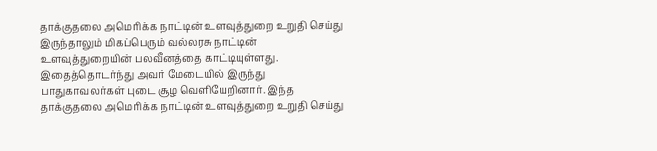தாக்குதலை அமெரிக்க நாட்டின் உளவுத்துறை உறுதி செய்து இருந்தாலும் மிகப்பெரும் வல்லரசு நாட்டின் உளவுத்துறையின் பலவீனத்தை காட்டியுள்ளது.
இதைத்தொடர்ந்து அவர் மேடையில் இருந்து பாதுகாவலர்கள் புடை சூழ வெளியேறினார். இந்த தாக்குதலை அமெரிக்க நாட்டின் உளவுத்துறை உறுதி செய்து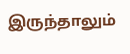இருந்தாலும்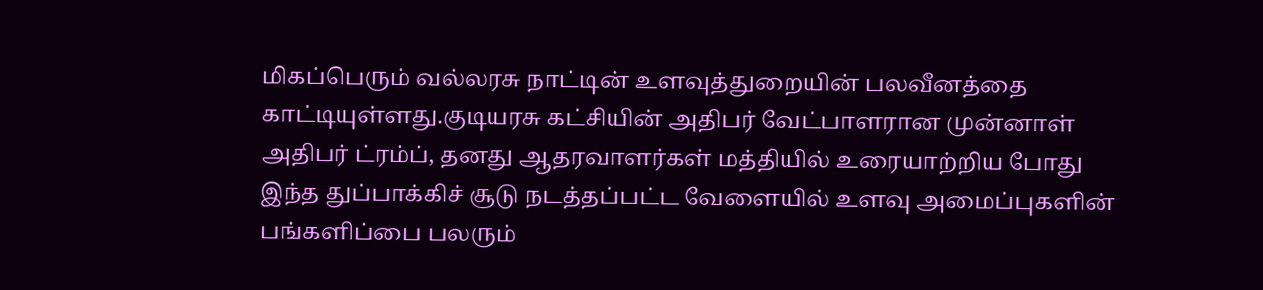மிகப்பெரும் வல்லரசு நாட்டின் உளவுத்துறையின் பலவீனத்தை காட்டியுள்ளது.குடியரசு கட்சியின் அதிபர் வேட்பாளரான முன்னாள் அதிபர் ட்ரம்ப், தனது ஆதரவாளர்கள் மத்தியில் உரையாற்றிய போது இந்த துப்பாக்கிச் சூடு நடத்தப்பட்ட வேளையில் உளவு அமைப்புகளின் பங்களிப்பை பலரும்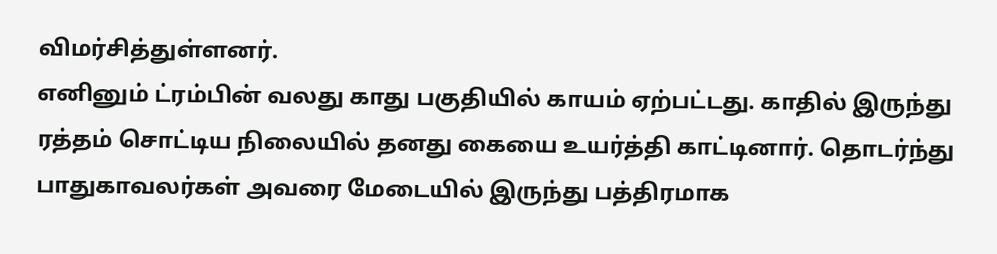விமர்சித்துள்ளனர்.
எனினும் ட்ரம்பின் வலது காது பகுதியில் காயம் ஏற்பட்டது. காதில் இருந்து ரத்தம் சொட்டிய நிலையில் தனது கையை உயர்த்தி காட்டினார். தொடர்ந்து பாதுகாவலர்கள் அவரை மேடையில் இருந்து பத்திரமாக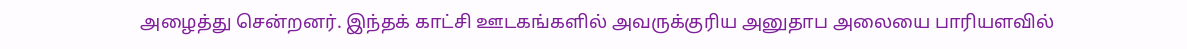அழைத்து சென்றனர். இந்தக் காட்சி ஊடகங்களில் அவருக்குரிய அனுதாப அலையை பாரியளவில்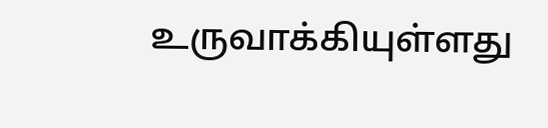உருவாக்கியுள்ளது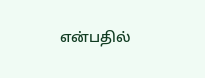என்பதில்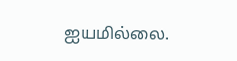ஐயமில்லை.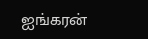ஐங்கரன்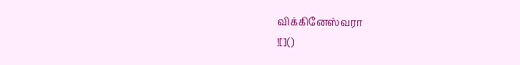விக்கினேஸ்வரா
![]()